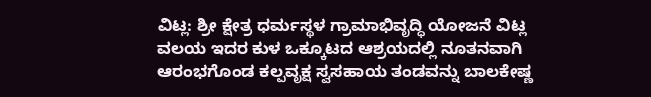ವಿಟ್ಲ: ಶ್ರೀ ಕ್ಷೇತ್ರ ಧರ್ಮಸ್ಥಳ ಗ್ರಾಮಾಭಿವೃದ್ಧಿ ಯೋಜನೆ ವಿಟ್ಲ ವಲಯ ಇದರ ಕುಳ ಒಕ್ಕೂಟದ ಆಶ್ರಯದಲ್ಲಿ ನೂತನವಾಗಿ ಆರಂಭಗೊಂಡ ಕಲ್ಪವೃಕ್ಷ ಸ್ವಸಹಾಯ ತಂಡವನ್ನು ಬಾಲಕೇಷ್ಣ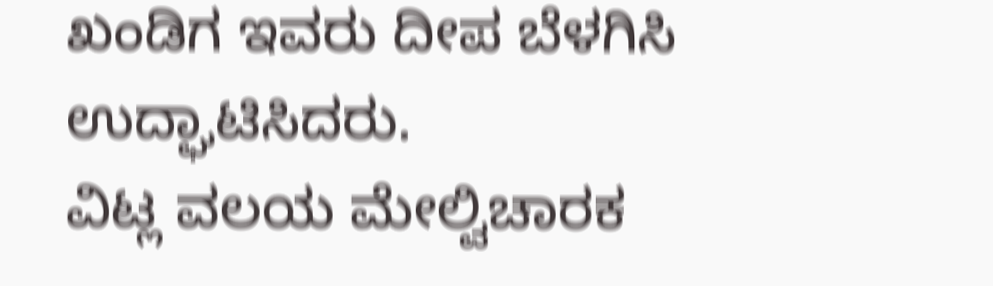ಖಂಡಿಗ ಇವರು ದೀಪ ಬೆಳಗಿಸಿ ಉದ್ಘಾಟಿಸಿದರು.
ವಿಟ್ಲ ವಲಯ ಮೇಲ್ವಿಚಾರಕ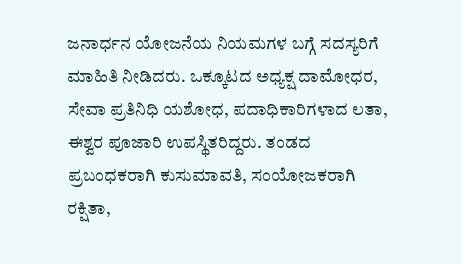ಜನಾರ್ಧನ ಯೋಜನೆಯ ನಿಯಮಗಳ ಬಗ್ಗೆ ಸದಸ್ಯರಿಗೆ ಮಾಹಿತಿ ನೀಡಿದರು. ಒಕ್ಕೂಟದ ಅಧ್ಯಕ್ಷ ದಾಮೋಧರ, ಸೇವಾ ಪ್ರತಿನಿಧಿ ಯಶೋಧ, ಪದಾಧಿಕಾರಿಗಳಾದ ಲತಾ, ಈಶ್ವರ ಪೂಜಾರಿ ಉಪಸ್ಥಿತರಿದ್ದರು. ತಂಡದ ಪ್ರಬಂಧಕರಾಗಿ ಕುಸುಮಾವತಿ, ಸಂಯೋಜಕರಾಗಿ ರಕ್ಷಿತಾ,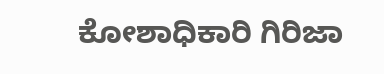ಕೋಶಾಧಿಕಾರಿ ಗಿರಿಜಾ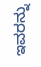ಇವರನ್ನು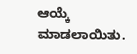ಆಯ್ಕೆ ಮಾಡಲಾಯಿತು.